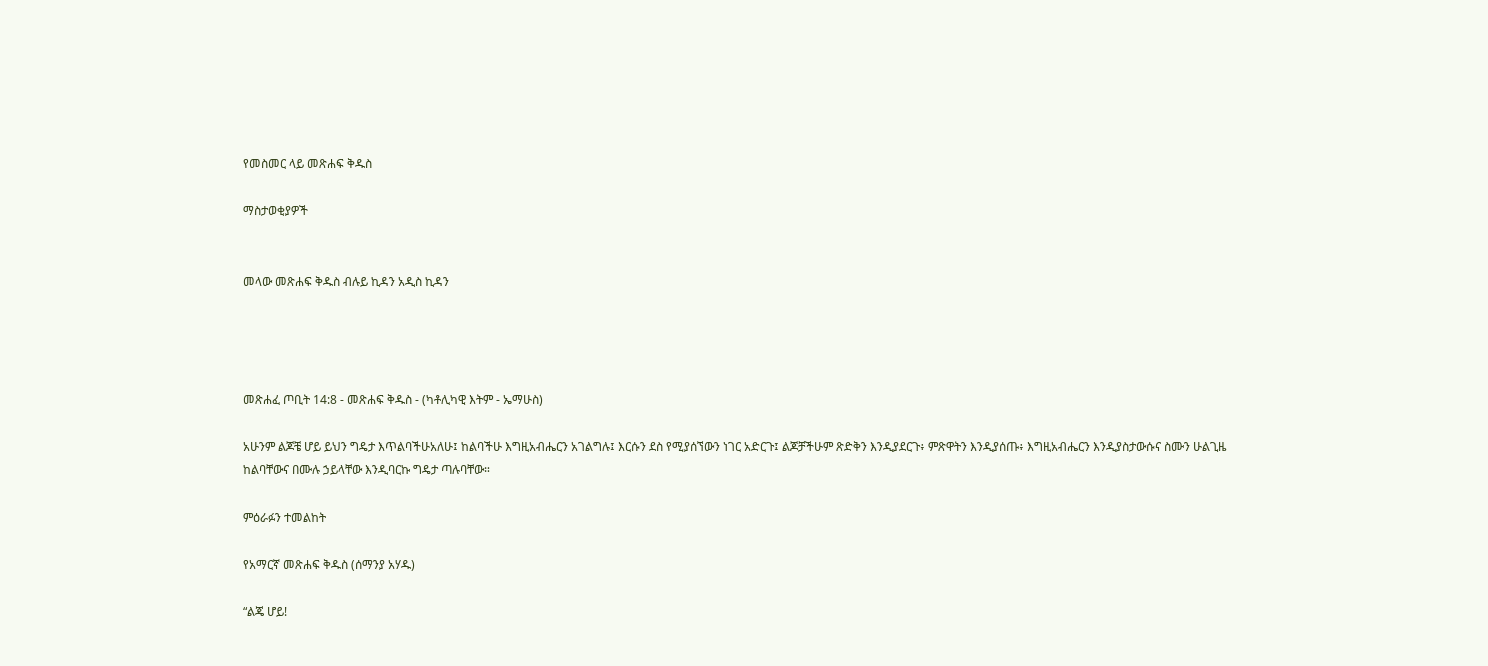የመስመር ላይ መጽሐፍ ቅዱስ

ማስታወቂያዎች


መላው መጽሐፍ ቅዱስ ብሉይ ኪዳን አዲስ ኪዳን




መጽሐፈ ጦቢት 14:8 - መጽሐፍ ቅዱስ - (ካቶሊካዊ እትም - ኤማሁስ)

አሁንም ልጆቼ ሆይ ይህን ግዴታ እጥልባችሁአለሁ፤ ከልባችሁ እግዚአብሔርን አገልግሉ፤ እርሱን ደስ የሚያሰኘውን ነገር አድርጉ፤ ልጆቻችሁም ጽድቅን እንዲያደርጉ፥ ምጽዋትን እንዲያሰጡ፥ እግዚአብሔርን እንዲያስታውሱና ስሙን ሁልጊዜ ከልባቸውና በሙሉ ኃይላቸው እንዲባርኩ ግዴታ ጣሉባቸው።

ምዕራፉን ተመልከት

የአማርኛ መጽሐፍ ቅዱስ (ሰማንያ አሃዱ)

“ልጄ ሆይ!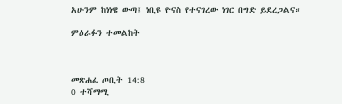አሁንም ከነነዌ ውጣ፤ ነቢዩ ዮናስ የተናገረው ነገር በግድ ይደረጋልና።

ምዕራፉን ተመልከት



መጽሐፈ ጦቢት 14:8
0 ተሻማሚ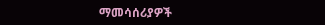ማመሳሰሪያዎች